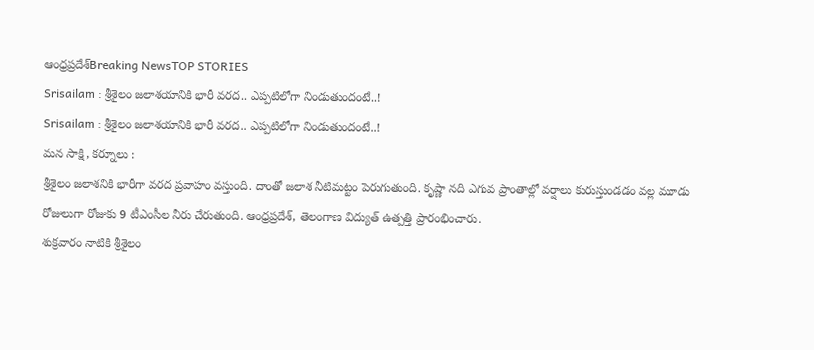ఆంధ్రప్రదేశ్Breaking NewsTOP STORIES
Srisailam : శ్రీశైలం జలాశయానికి భారీ వరద.. ఎప్పటిలోగా నిండుతుందంటే..!
Srisailam : శ్రీశైలం జలాశయానికి భారీ వరద.. ఎప్పటిలోగా నిండుతుందంటే..!
మన సాక్షి, కర్నూలు :
శ్రీశైలం జలాశనికి భారీగా వరద ప్రవాహం వస్తుంది. దాంతో జలాశ నీటిమట్టం పెరుగుతుంది. కృష్ణా నది ఎగువ ప్రాంతాల్లో వర్షాలు కురుస్తుండడం వల్ల మూడు రోజులుగా రోజుకు 9 టీఎంసీల నీరు చేరుతుంది. ఆంధ్రప్రదేశ్, తెలంగాణ విద్యుత్ ఉత్పత్తి ప్రారంభించారు.
శుక్రవారం నాటికి శ్రీశైలం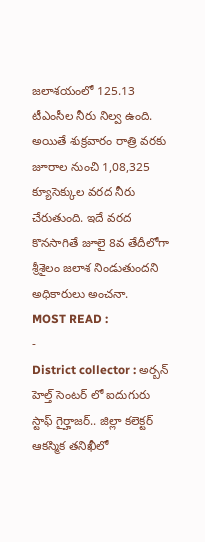జలాశయంలో 125.13 టీఎంసీల నీరు నిల్వ ఉంది. అయితే శుక్రవారం రాత్రి వరకు జూరాల నుంచి 1,08,325 క్యూసెక్కుల వరద నీరు చేరుతుంది. ఇదే వరద కొనసాగితే జూలై 8వ తేదీలోగా శ్రీశైలం జలాశ నిండుతుందని అధికారులు అంచనా.
MOST READ :
-
District collector : అర్బన్ హెల్త్ సెంటర్ లో ఐదుగురు స్టాఫ్ గైర్హాజర్.. జిల్లా కలెక్టర్ ఆకస్మిక తనిఖీలో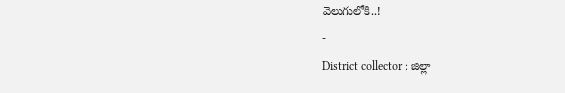వెలుగులోకి..!
-
District collector : జిల్లా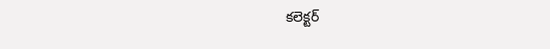కలెక్టర్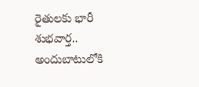రైతులకు భారీ శుభవార్త.. అందుబాటులోకి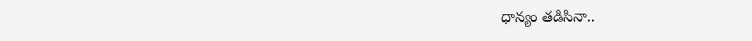ధాన్యం తడిసినా..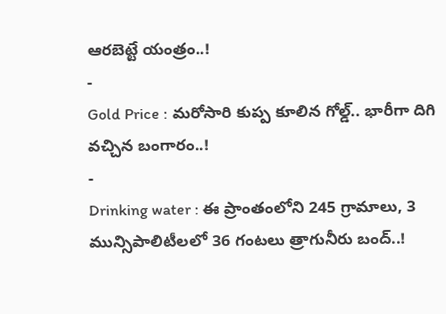ఆరబెట్టే యంత్రం..!
-
Gold Price : మరోసారి కుప్ప కూలిన గోల్డ్.. భారీగా దిగి వచ్చిన బంగారం..!
-
Drinking water : ఈ ప్రాంతంలోని 245 గ్రామాలు, 3 మున్సిపాలిటీలలో 36 గంటలు త్రాగునీరు బంద్..!